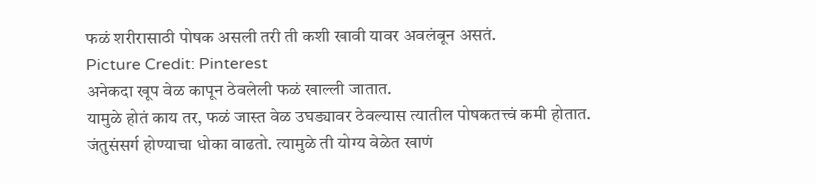फळं शरीरासाठी पोषक असली तरी ती कशी खावी यावर अवलंबून असतं.
Picture Credit: Pinterest
अनेकदा खूप वेळ कापून ठेवलेली फळं खाल्ली जातात.
यामुळे होतं काय तर, फळं जास्त वेळ उघड्यावर ठेवल्यास त्यातील पोषकतत्त्वं कमी होतात.
जंतुसंसर्ग होण्याचा धोका वाढतो. त्यामुळे ती योग्य वेळेत खाणं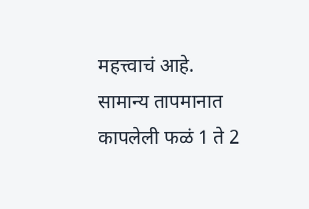महत्त्वाचं आहे.
सामान्य तापमानात कापलेली फळं 1 ते 2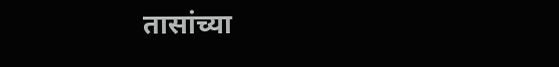तासांच्या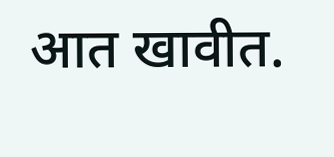आत खावीत.